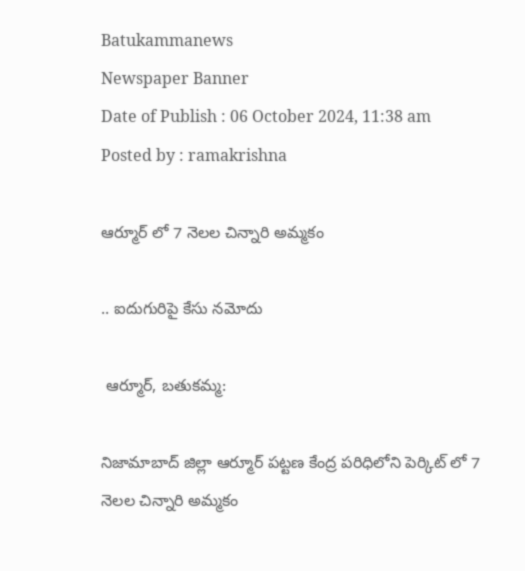Batukammanews
Newspaper Banner
Date of Publish : 06 October 2024, 11:38 am Posted by : ramakrishna

ఆర్మూర్ లో 7 నెలల చిన్నారి అమ్మకం

.. ఐదుగురిపై కేసు నమోదు

 ఆర్మూర్, బతుకమ్మ:

నిజామాబాద్ జిల్లా ఆర్మూర్ పట్టణ కేంద్ర పరిధిలోని పెర్కిట్ లో 7 నెలల చిన్నారి అమ్మకం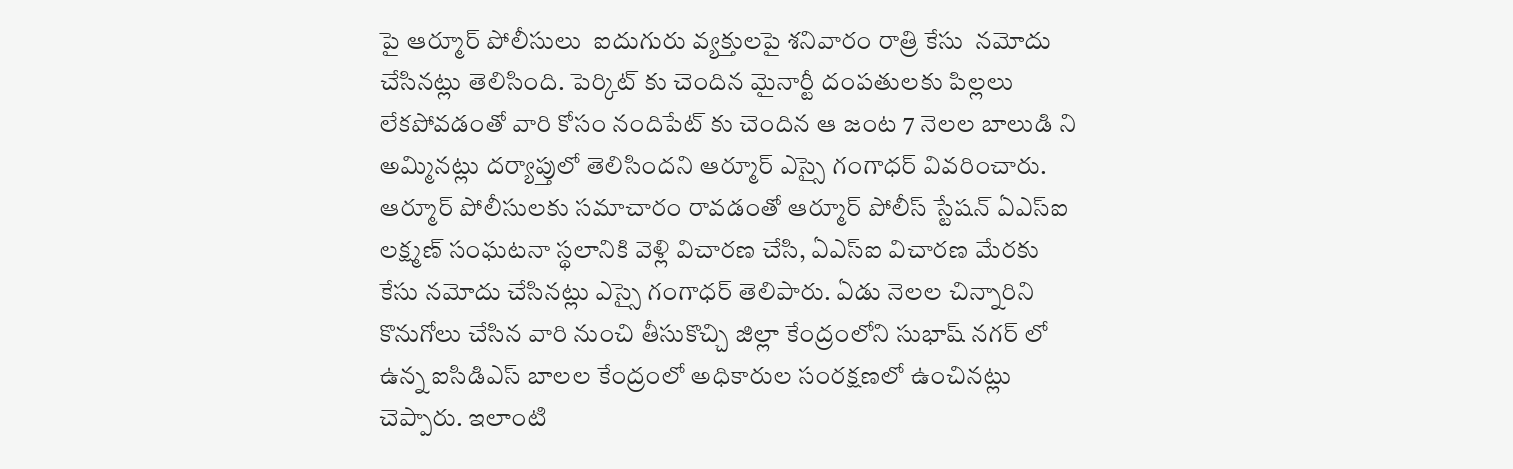పై ఆర్మూర్ పోలీసులు  ఐదుగురు వ్యక్తులపై శనివారం రాత్రి కేసు  నమోదు చేసినట్లు తెలిసింది. పెర్కిట్ కు చెందిన మైనార్టీ దంపతులకు పిల్లలు లేకపోవడంతో వారి కోసం నందిపేట్ కు చెందిన ఆ జంట 7 నెలల బాలుడి ని అమ్మినట్లు దర్యాప్తులో తెలిసిందని ఆర్మూర్ ఎస్సై గంగాధర్ వివరించారు. ఆర్మూర్ పోలీసులకు సమాచారం రావడంతో ఆర్మూర్ పోలీస్ స్టేషన్ ఏఎస్ఐ లక్ష్మణ్ సంఘటనా స్థలానికి వెళ్లి విచారణ చేసి, ఏఎస్ఐ విచారణ మేరకు కేసు నమోదు చేసినట్లు ఎస్సై గంగాధర్ తెలిపారు. ఏడు నెలల చిన్నారిని కొనుగోలు చేసిన వారి నుంచి తీసుకొచ్చి జిల్లా కేంద్రంలోని సుభాష్ నగర్ లో ఉన్న ఐసిడిఎస్ బాలల కేంద్రంలో అధికారుల సంరక్షణలో ఉంచినట్లు చెప్పారు. ఇలాంటి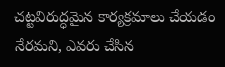చట్టవిరుద్ధమైన కార్యక్రమాలు చేయడం నేరమని, ఎవరు చేసిన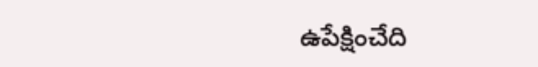ఉపేక్షించేది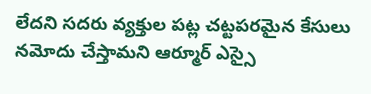లేదని సదరు వ్యక్తుల పట్ల చట్టపరమైన కేసులు నమోదు చేస్తామని ఆర్మూర్ ఎస్సై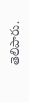తెలిపారు.